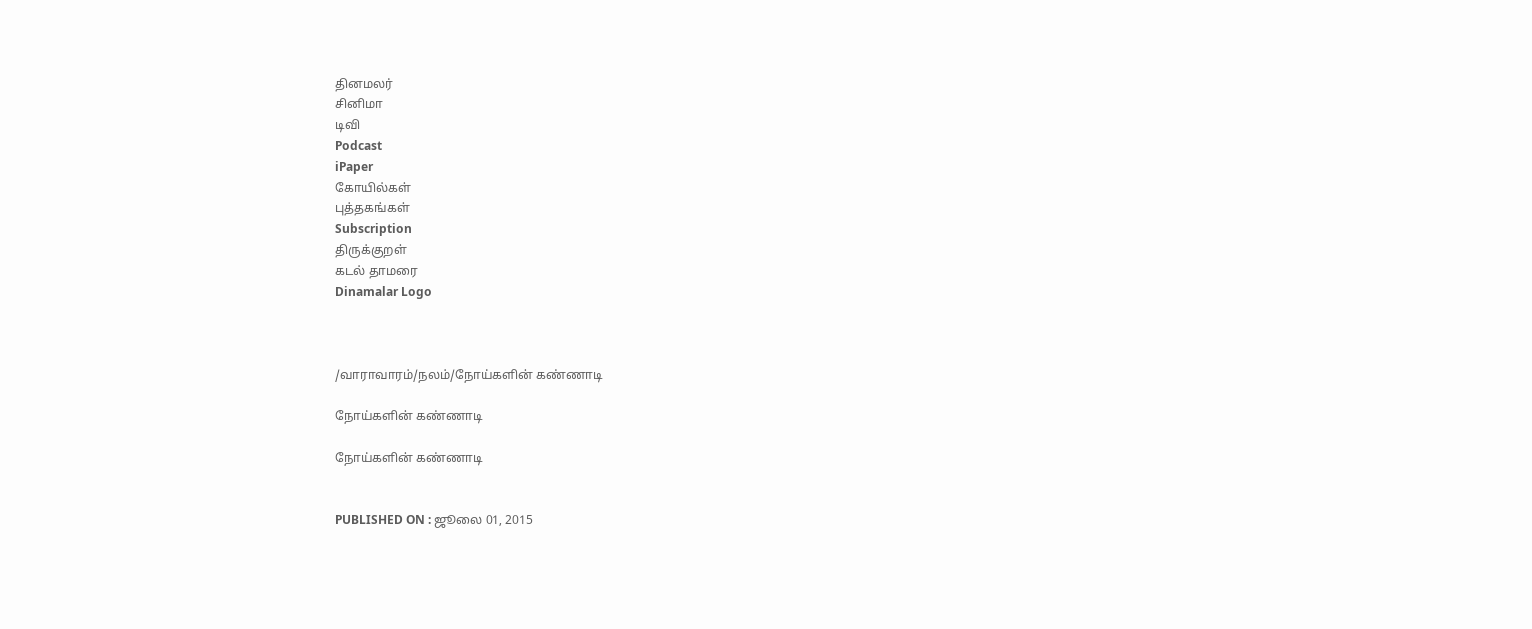தினமலர்
சினிமா
டிவி
Podcast
iPaper
கோயில்கள்
புத்தகங்கள்
Subscription
திருக்குறள்
கடல் தாமரை
Dinamalar Logo



/வாராவாரம்/நலம்/நோய்களின் கண்ணாடி

நோய்களின் கண்ணாடி

நோய்களின் கண்ணாடி


PUBLISHED ON : ஜூலை 01, 2015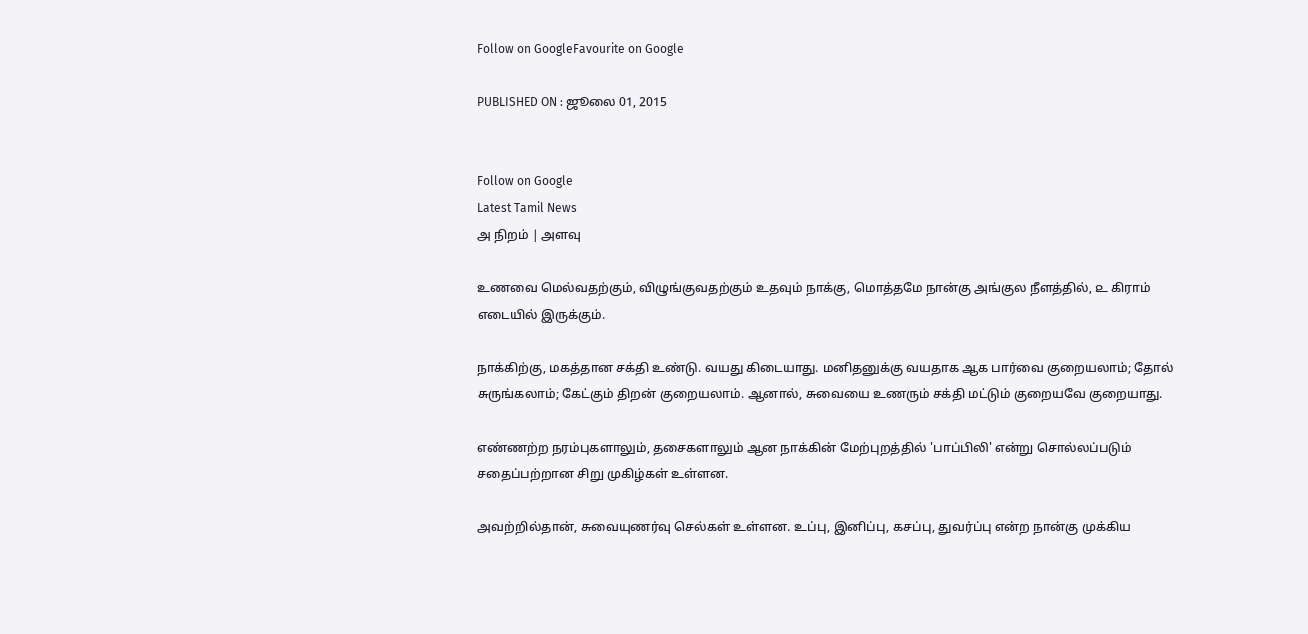Follow on GoogleFavourite on Google

PUBLISHED ON : ஜூலை 01, 2015


Follow on Google
Latest Tamil News
அ நிறம் | அளவு

உணவை மெல்வதற்கும், விழுங்குவதற்கும் உதவும் நாக்கு, மொத்தமே நான்கு அங்குல நீளத்தில், ௨ கிராம் எடையில் இருக்கும்.

நாக்கிற்கு, மகத்தான சக்தி உண்டு. வயது கிடையாது. மனிதனுக்கு வயதாக ஆக பார்வை குறையலாம்; தோல் சுருங்கலாம்; கேட்கும் திறன் குறையலாம். ஆனால், சுவையை உணரும் சக்தி மட்டும் குறையவே குறையாது.

எண்ணற்ற நரம்புகளாலும், தசைகளாலும் ஆன நாக்கின் மேற்புறத்தில் 'பாப்பிலி' என்று சொல்லப்படும் சதைப்பற்றான சிறு முகிழ்கள் உள்ளன.

அவற்றில்தான், சுவையுணர்வு செல்கள் உள்ளன. உப்பு, இனிப்பு, கசப்பு, துவர்ப்பு என்ற நான்கு முக்கிய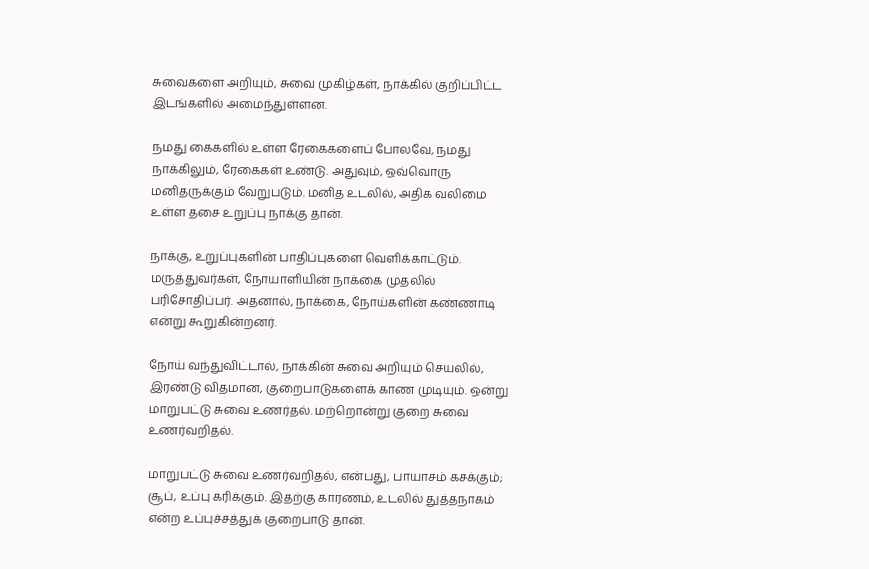சுவைகளை அறியும், சுவை முகிழ்கள், நாக்கில் குறிப்பிட்ட இடங்களில் அமைந்துள்ளன.

நமது கைகளில் உள்ள ரேகைகளைப் போலவே, நமது நாக்கிலும், ரேகைகள் உண்டு. அதுவும், ஒவ்வொரு மனிதருக்கும் வேறுபடும். மனித உடலில், அதிக வலிமை உள்ள தசை உறுப்பு நாக்கு தான்.

நாக்கு, உறுப்புகளின் பாதிப்புகளை வெளிக்காட்டும். மருத்துவர்கள், நோயாளியின் நாக்கை முதலில் பரிசோதிப்பர். அதனால், நாக்கை, நோய்களின் கண்ணாடி என்று கூறுகின்றனர்.

நோய் வந்துவிட்டால், நாக்கின் சுவை அறியும் செயலில், இரண்டு விதமான, குறைபாடுகளைக் காண முடியும். ஒன்று மாறுபட்டு சுவை உணர்தல். மற்றொன்று குறை சுவை உணர்வறிதல்.

மாறுபட்டு சுவை உணர்வறிதல், என்பது, பாயாசம் கசக்கும்; சூப், உப்பு கரிக்கும். இதற்கு காரணம், உடலில் துத்தநாகம் என்ற உப்புச்சத்துக் குறைபாடு தான்.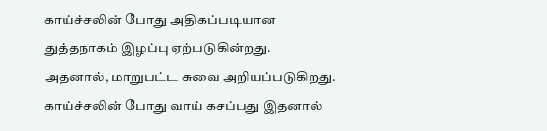காய்ச்சலின் போது அதிகப்படியான துத்தநாகம் இழப்பு ஏற்படுகின்றது. அதனால், மாறுபட்ட சுவை அறியப்படுகிறது. காய்ச்சலின் போது வாய் கசப்பது இதனால்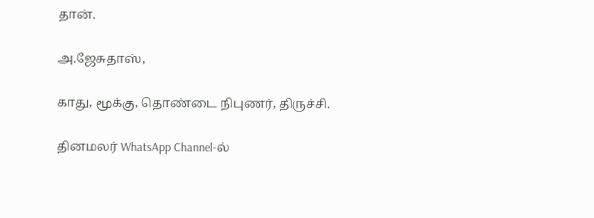தான்.

அ.ஜேசுதாஸ்,

காது, மூக்கு, தொண்டை நிபுணர், திருச்சி.

தினமலர் WhatsApp Channel-ல்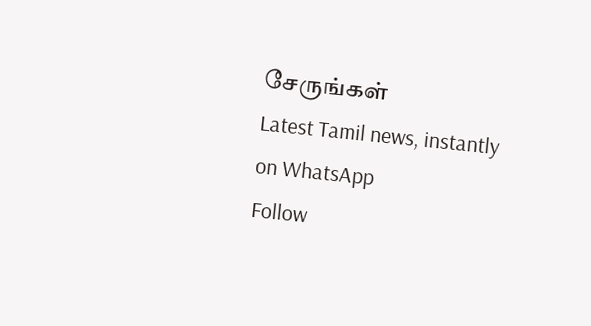சேருங்கள்
Latest Tamil news, instantly on WhatsApp
Follow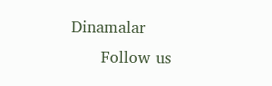Dinamalar
      Follow us